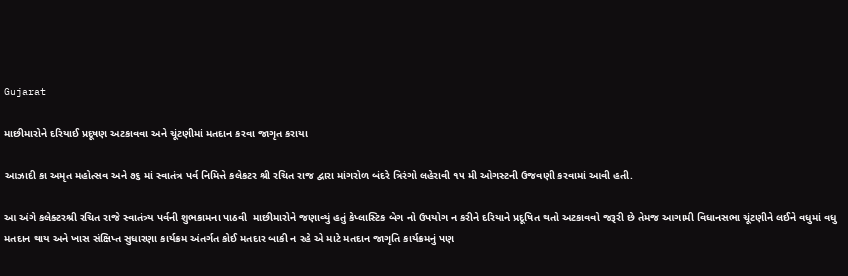Gujarat

માછીમારોને દરિયાઈ પ્રદૂષણ અટકાવવા અને ચૂંટણીમાં મતદાન કરવા જાગૃત કરાયા

આઝાદી કા અમૃત મહોત્સવ અને ૭૬ માં સ્વાતંત્ર પર્વ નિમિત્તે કલેકટર શ્રી રચિત રાજ દ્વારા માંગરોળ બંદરે ત્રિરંગો લહેરાવી ૧૫ મી ઓગસ્ટની ઉજવણી કરવામાં આવી હતી.

આ અંગે કલેક્ટરશ્રી રચિત રાજે સ્વાતંત્ર્ય પર્વની શુભકામના પાઠવી  માછીમારોને જણાવ્યું હતું કેપ્લાસ્ટિક બેગ નો ઉપયોગ ન કરીને દરિયાને પ્રદૂષિત થતો અટકાવવો જરૂરી છે તેમજ આગામી વિધાનસભા ચૂંટણીને લઈને વધુમાં વધુ મતદાન થાય અને ખાસ સંક્ષિપ્ત સુધારણા કાર્યક્રમ અંતર્ગત કોઈ મતદાર બાકી ન રહે એ માટે મતદાન જાગૃતિ કાર્યક્રમનું પણ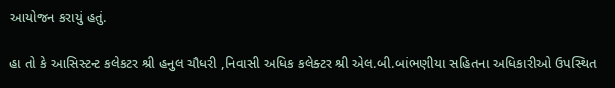આયોજન કરાયું હતું.

હા તો કે આસિસ્ટન્ટ કલેકટર શ્રી હનુલ ચૌધરી ,નિવાસી અધિક કલેક્ટર શ્રી એલ.બી.બાંભણીયા સહિતના અધિકારીઓ ઉપસ્થિત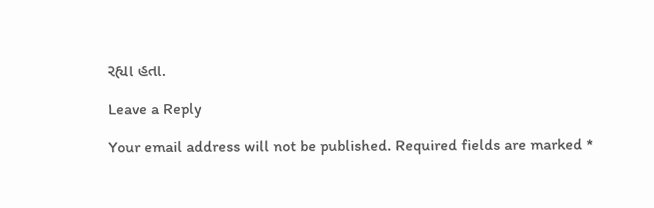રહ્યા હતા.

Leave a Reply

Your email address will not be published. Required fields are marked *